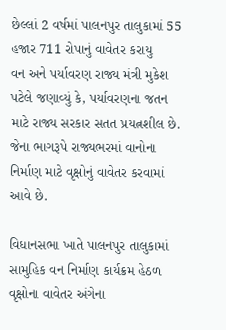છેલ્લાં 2 વર્ષમાં પાલનપુર તાલુકામાં 55 હજાર 711 રોપાનું વાવેતર કરાયુ
વન અને પર્યાવરણ રાજ્ય મંત્રી મુકેશ પટેલે જણાવ્યું કે, પર્યાવરણના જતન માટે રાજ્ય સરકાર સતત પ્રયત્નશીલ છે. જેના ભાગરૂપે રાજ્યભરમાં વાનોના નિર્માણ માટે વૃક્ષોનું વાવેતર કરવામાં આવે છે.

વિધાનસભા ખાતે પાલનપુર તાલુકામાં સામુહિક વન નિર્માણ કાર્યક્રમ હેઠળ વૃક્ષોના વાવેતર અંગેના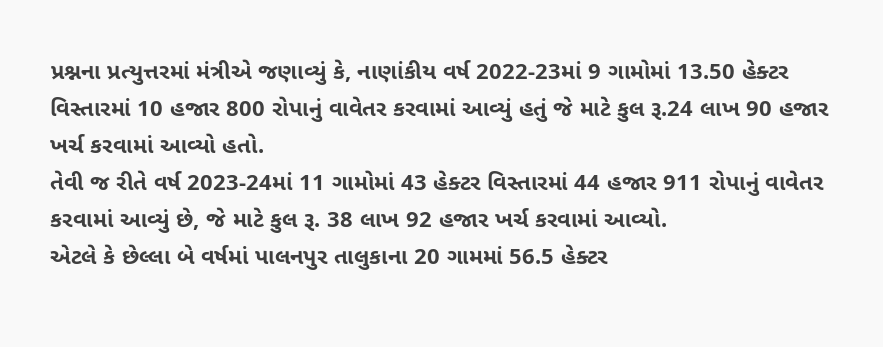પ્રશ્નના પ્રત્યુત્તરમાં મંત્રીએ જણાવ્યું કે, નાણાંકીય વર્ષ 2022-23માં 9 ગામોમાં 13.50 હેક્ટર વિસ્તારમાં 10 હજાર 800 રોપાનું વાવેતર કરવામાં આવ્યું હતું જે માટે કુલ રૂ.24 લાખ 90 હજાર ખર્ચ કરવામાં આવ્યો હતો.
તેવી જ રીતે વર્ષ 2023-24માં 11 ગામોમાં 43 હેક્ટર વિસ્તારમાં 44 હજાર 911 રોપાનું વાવેતર કરવામાં આવ્યું છે, જે માટે કુલ રૂ. 38 લાખ 92 હજાર ખર્ચ કરવામાં આવ્યો.
એટલે કે છેલ્લા બે વર્ષમાં પાલનપુર તાલુકાના 20 ગામમાં 56.5 હેક્ટર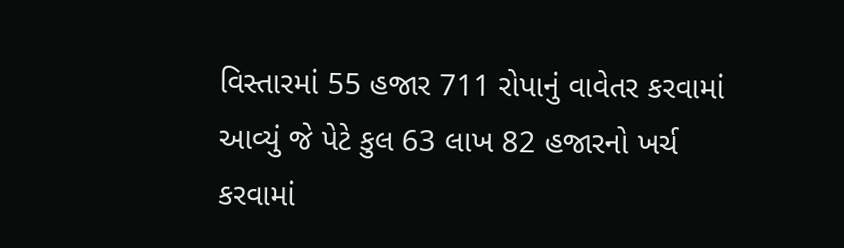વિસ્તારમાં 55 હજાર 711 રોપાનું વાવેતર કરવામાં આવ્યું જે પેટે કુલ 63 લાખ 82 હજારનો ખર્ચ કરવામાં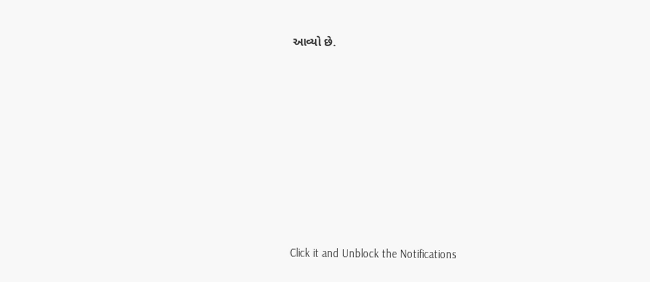આવ્યો છે.












Click it and Unblock the Notifications